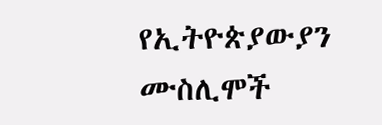የኢትዮጵያውያን ሙስሊሞች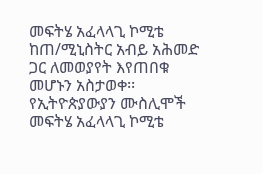መፍትሄ አፈላላጊ ኮሚቴ ከጠ/ሚኒስትር አብይ አሕመድ ጋር ለመወያየት እየጠበቁ መሆኑን አስታወቀ፡፡
የኢትዮጵያውያን ሙስሊሞች መፍትሄ አፈላላጊ ኮሚቴ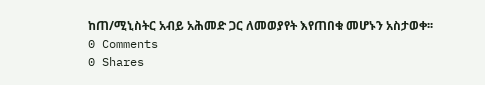ከጠ/ሚኒስትር አብይ አሕመድ ጋር ለመወያየት እየጠበቁ መሆኑን አስታወቀ፡፡
0 Comments
0 Shares